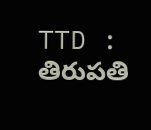TTD : తిరుపతి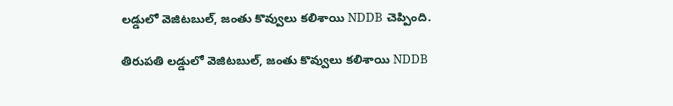లడ్డులో వెజిటబుల్, జంతు కొవ్వులు కలిశాయి NDDB చెప్పింది.

తిరుపతి లడ్డులో వెజిటబుల్, జంతు కొవ్వులు కలిశాయి NDDB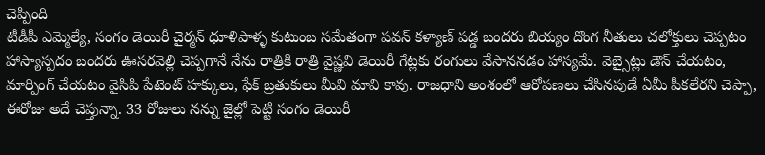చెప్పింది
టీడీపీ ఎమ్మెల్యే, సంగం డెయిరీ చైర్మన్ ధూళిపాళ్ళ కుటుంబ సమేతంగా పవన్ కళ్యాణ్ పడ్డ బందరు బియ్యం దొంగ నీతులు చలోక్తులు చెప్పటం హాస్యాస్పదం బందరు ఊసరవెల్లి చెప్పగానే నేను రాత్రికి రాత్రి వైష్ణవి డెయిరీ గేట్లకు రంగులు వేసాననడం హాస్యమే. వెబ్సైట్లు డౌన్ చేయటం, మార్పింగ్ చేయటం వైసిపి పేటెంట్ హక్కులు, ఫేక్ బ్రతుకులు మీవి మావి కావు. రాజధాని అంశంలో ఆరోపణలు చేసినపుడే ఏమీ పీకలేరని చెప్పా, ఈరోజు అదే చెప్తున్నా. 33 రోజులు నన్ను జైల్లో పెట్టి సంగం డెయిరీ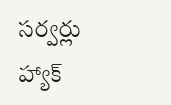సర్వర్లు హ్యాక్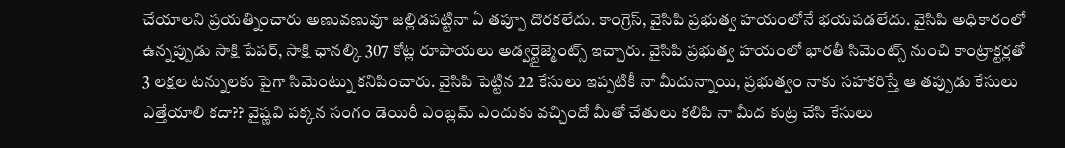చేయాలని ప్రయత్నించారు అణువణువూ జల్లిడపట్టినా ఏ తప్పూ దొరకలేదు. కాంగ్రెస్, వైసిపి ప్రభుత్వ హయంలోనే భయపడలేదు. వైసిపి అధికారంలో ఉన్నప్పుడు సాక్షి పేపర్, సాక్షి ఛానల్కి 307 కోట్ల రూపాయలు అడ్వర్టైజ్మెంట్స్ ఇచ్చారు. వైసిపి ప్రభుత్వ హయంలో భారతీ సిమెంట్స్ నుంచి కాంట్రాక్టర్లతో 3 లక్షల టన్నులకు పైగా సిమెంట్ను కనిపించారు. వైసిపి పెట్టిన 22 కేసులు ఇప్పటికీ నా మీదున్నాయి, ప్రభుత్వం నాకు సహకరిస్తే ఆ తప్పుడు కేసులు ఎత్తేయాలి కదా?? వైష్ణవి పక్కన సంగం డెయిరీ ఎంబ్లమ్ ఎందుకు వచ్చిందో మీతో చేతులు కలిపి నా మీద కుట్ర చేసి కేసులు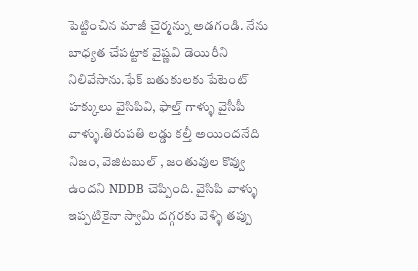పెట్టించిన మాజీ చైర్మన్ను అడగండి. నేను బాధ్యత చేపట్టాక వైష్ణవి డెయిరీని నిలివేసాను.ఫేక్ బతుకులకు పేటెంట్ హక్కులు వైసిపివి, ఫాల్త్ గాళ్ళు వైసీపీ వాళ్ళు.తిరుపతి లడ్డు కల్తీ అయిందనేది నిజం, వెజిటబుల్ , జంతువుల కొవ్వు ఉందని NDDB చెప్పింది. వైసిపి వాళ్ళు ఇప్పటికైనా స్వామి దగ్గరకు వెళ్ళి తప్పు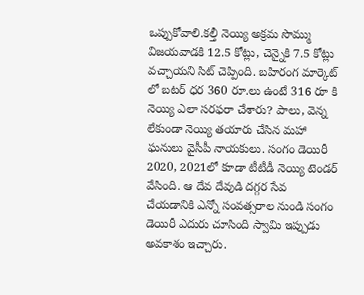ఒప్పుకోవాలి.కల్తీ నెయ్యి అక్రమ సొమ్ము విజయవాడకి 12.5 కోట్లు, చెన్నైకి 7.5 కోట్లు వచ్చాయని సిట్ చెప్పింది. బహిరంగ మార్కెట్ లో బటర్ ధర 360 రూ.లు ఉంటే 316 రూ కి నెయ్యి ఎలా సరఫరా చేశారు? పాలు, వెన్న లేకుండా నెయ్యి తయారు చేసిన మహా ఘనులు వైసీపీ నాయకులు. సంగం డెయిరీ 2020, 2021లో కూడా టీటీడీ నెయ్యి టెండర్ వేసింది. ఆ దేవ దేవుడి దగ్గర సేవ చేయడానికి ఎన్నో సంవత్సరాల నుండి సంగం డెయిరీ ఎదురు చూసింది స్వామి ఇప్పుడు అవకాశం ఇచ్చారు.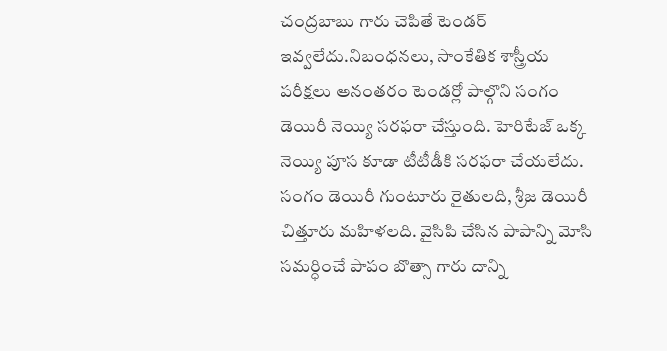చంద్రబాబు గారు చెపితే టెండర్ ఇవ్వలేదు.నిబంధనలు, సాంకేతిక శాస్త్రీయ పరీక్షలు అనంతరం టెండర్లో పాల్గొని సంగం డెయిరీ నెయ్యి సరఫరా చేస్తుంది. హెరిటేజ్ ఒక్క నెయ్యి పూస కూడా టీటీడీకి సరఫరా చేయలేదు. సంగం డెయిరీ గుంటూరు రైతులది, శ్రీజ డెయిరీ చిత్తూరు మహిళలది. వైసిపి చేసిన పాపాన్ని మోసి సమర్ధించే పాపం బొత్సా గారు దాన్ని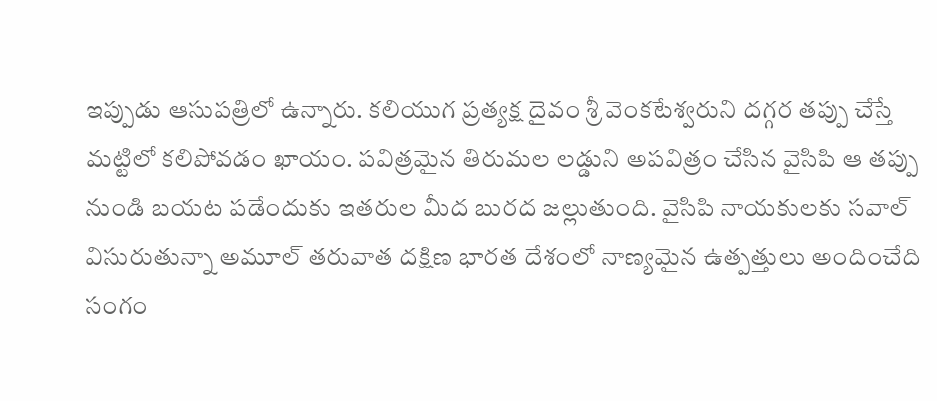ఇప్పుడు ఆసుపత్రిలో ఉన్నారు. కలియుగ ప్రత్యక్ష దైవం శ్రీ వెంకటేశ్వరుని దగ్గర తప్పు చేస్తే మట్టిలో కలిపోవడం ఖాయం. పవిత్రమైన తిరుమల లడ్డుని అపవిత్రం చేసిన వైసిపి ఆ తప్పు నుండి బయట పడేందుకు ఇతరుల మీద బురద జల్లుతుంది. వైసిపి నాయకులకు సవాల్ విసురుతున్నా అమూల్ తరువాత దక్షిణ భారత దేశంలో నాణ్యమైన ఉత్పత్తులు అందించేది సంగం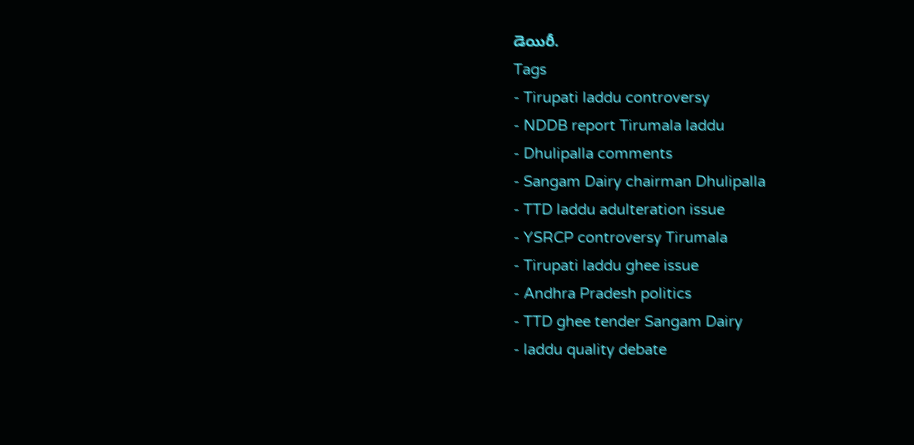డెయిరీ.
Tags
- Tirupati laddu controversy
- NDDB report Tirumala laddu
- Dhulipalla comments
- Sangam Dairy chairman Dhulipalla
- TTD laddu adulteration issue
- YSRCP controversy Tirumala
- Tirupati laddu ghee issue
- Andhra Pradesh politics
- TTD ghee tender Sangam Dairy
- laddu quality debate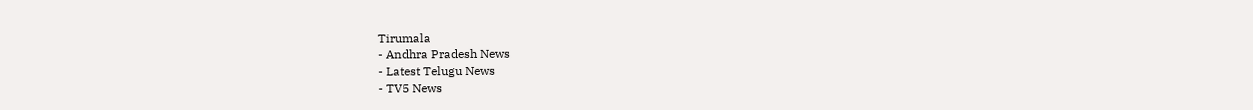Tirumala
- Andhra Pradesh News
- Latest Telugu News
- TV5 News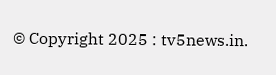© Copyright 2025 : tv5news.in.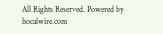All Rights Reserved. Powered by hocalwire.com